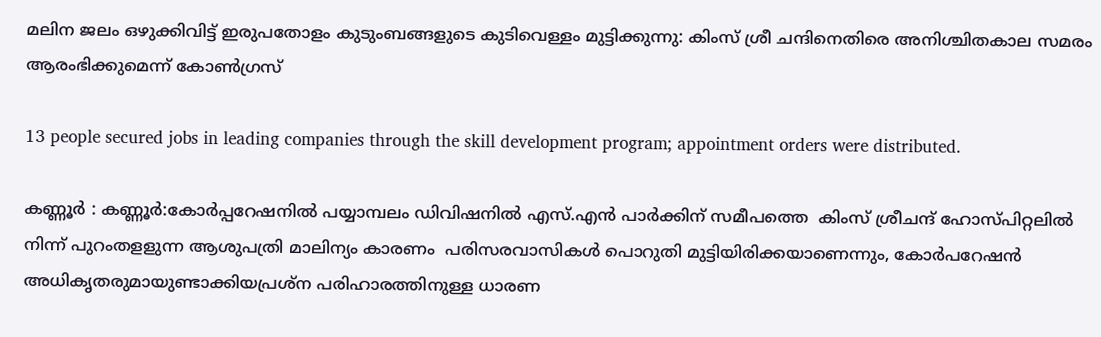മലിന ജലം ഒഴുക്കിവിട്ട് ഇരുപതോളം കുടുംബങ്ങളുടെ കുടിവെള്ളം മുട്ടിക്കുന്നു: കിംസ് ശ്രീ ചന്ദിനെതിരെ അനിശ്ചിതകാല സമരം ആരംഭിക്കുമെന്ന് കോൺഗ്രസ്

13 people secured jobs in leading companies through the skill development program; appointment orders were distributed.

കണ്ണൂർ : കണ്ണൂർ:കോർപ്പറേഷനിൽ പയ്യാമ്പലം ഡിവിഷനിൽ എസ്.എൻ പാർക്കിന് സമീപത്തെ  കിംസ് ശ്രീചന്ദ് ഹോസ്‌പിറ്റലിൽ നിന്ന് പുറംതളളുന്ന ആശുപത്രി മാലിന്യം കാരണം  പരിസരവാസികൾ പൊറുതി മുട്ടിയിരിക്കയാണെന്നും, കോർപറേഷൻ അധികൃതരുമായുണ്ടാക്കിയപ്രശ്‌ന പരിഹാരത്തിനുള്ള ധാരണ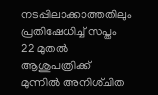നടപ്പിലാക്കാത്തതിലും  പ്രതിഷേധിച്ച് സപ്തം 22 മുതൽ ആശുപത്രിക്ക് മുന്നിൽ അനിശ്‌ചിത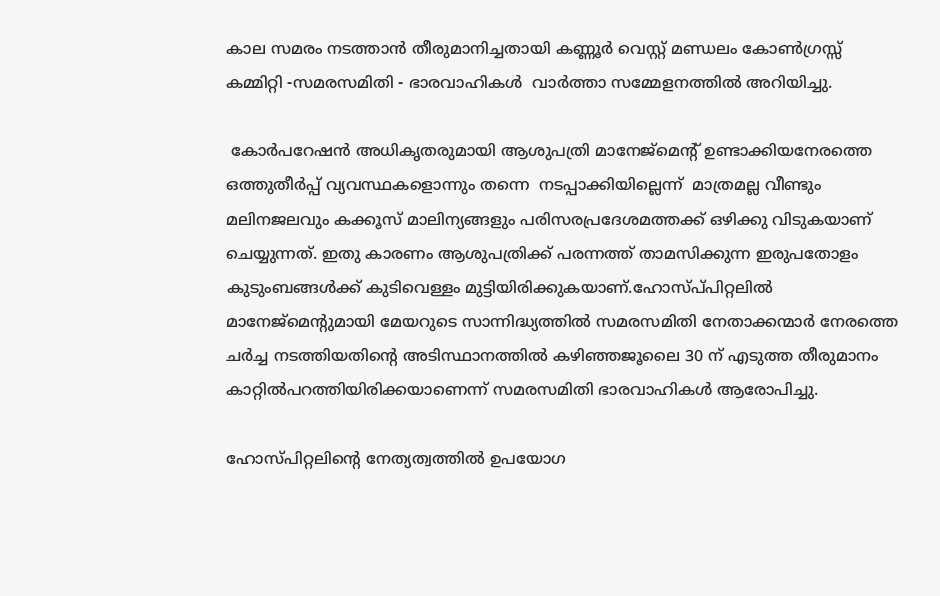കാല സമരം നടത്താൻ തീരുമാനിച്ചതായി കണ്ണൂർ വെസ്റ്റ് മണ്ഡലം കോൺഗ്രസ്സ് കമ്മിറ്റി -സമരസമിതി - ഭാരവാഹികൾ  വാർത്താ സമ്മേളനത്തിൽ അറിയിച്ചു.

 കോർപറേഷൻ അധികൃതരുമായി ആശുപത്രി മാനേജ്മെന്റ് ഉണ്ടാക്കിയനേരത്തെ ഒത്തുതീർപ്പ് വ്യവസ്ഥകളൊന്നും തന്നെ  നടപ്പാക്കിയില്ലെന്ന്  മാത്രമല്ല വീണ്ടും  മലിനജലവും കക്കൂസ് മാലിന്യങ്ങളും പരിസരപ്രദേശമത്തക്ക് ഒഴിക്കു വിടുകയാണ് ചെയ്യുന്നത്. ഇതു കാരണം ആശുപത്രിക്ക് പരന്നത്ത് താമസിക്കുന്ന ഇരുപതോളം കുടുംബങ്ങൾക്ക് കുടിവെള്ളം മുട്ടിയിരിക്കുകയാണ്.ഹോസ്പ്‌പിറ്റലിൽ മാനേജ്‌മെൻ്റുമായി മേയറുടെ സാന്നിദ്ധ്യത്തിൽ സമരസമിതി നേതാക്കന്മാർ നേരത്തെ ചർച്ച നടത്തിയതിൻ്റെ അടിസ്ഥാനത്തിൽ കഴിഞ്ഞജൂലൈ 30 ന് എടുത്ത തീരുമാനം കാറ്റിൽപറത്തിയിരിക്കയാണെന്ന് സമരസമിതി ഭാരവാഹികൾ ആരോപിച്ചു.

ഹോസ്‌പിറ്റലിൻ്റെ നേത്യത്വത്തിൽ ഉപയോഗ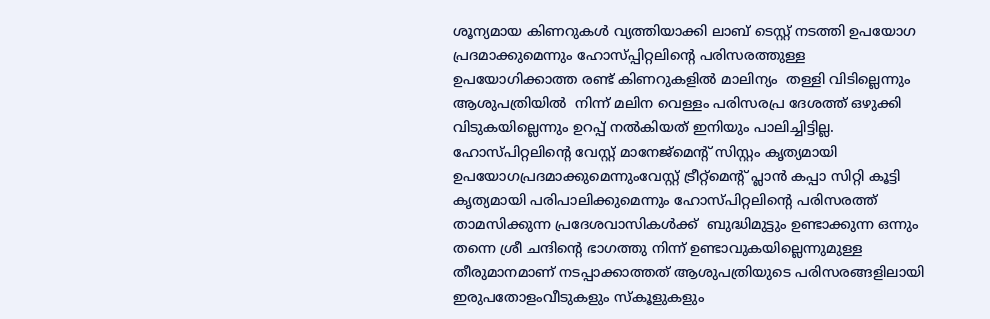ശൂന്യമായ കിണറുകൾ വ്യത്തിയാക്കി ലാബ് ടെസ്റ്റ് നടത്തി ഉപയോഗ പ്രദമാക്കുമെന്നും ഹോസ്പ്പിറ്റലിന്റെ പരിസരത്തുള്ള ഉപയോഗിക്കാത്ത രണ്ട് കിണറുകളിൽ മാലിന്യം  തള്ളി വിടില്ലെന്നും ആശുപത്രിയിൽ  നിന്ന് മലിന വെള്ളം പരിസരപ്ര ദേശത്ത് ഒഴുക്കി വിടുകയില്ലെന്നും ഉറപ്പ് നൽകിയത് ഇനിയും പാലിച്ചിട്ടില്ല. ഹോസ്‌പിറ്റലിൻ്റെ വേസ്റ്റ് മാനേജ്‌മെന്റ് സിസ്റ്റം കൃത്യമായി ഉപയോഗപ്രദമാക്കുമെന്നുംവേസ്റ്റ് ട്രീറ്റ്മെൻ്റ് പ്ലാൻ കപ്പാ സിറ്റി കൂട്ടി കൃത്യമായി പരിപാലിക്കുമെന്നും ഹോസ്‌പിറ്റലിൻ്റെ പരിസരത്ത് താമസിക്കുന്ന പ്രദേശവാസികൾക്ക്  ബുദ്ധിമുട്ടും ഉണ്ടാക്കുന്ന ഒന്നും തന്നെ ശ്രീ ചന്ദിൻ്റെ ഭാഗത്തു നിന്ന് ഉണ്ടാവുകയില്ലെന്നുമുള്ള തീരുമാനമാണ് നടപ്പാക്കാത്തത് ആശുപത്രിയുടെ പരിസരങ്ങളിലായി ഇരുപതോളംവീടുകളും സ്കൂളുകളും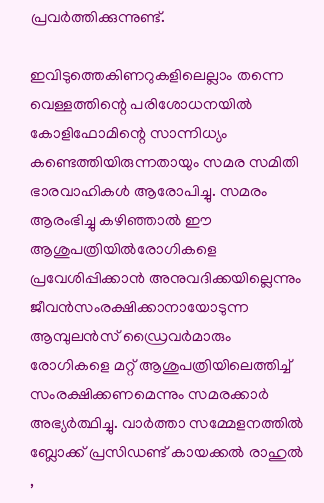പ്രവർത്തിക്കുന്നുണ്ട്.

ഇവിടുത്തെകിണറുകളിലെല്ലാം തന്നെ വെള്ളത്തിന്റെ പരിശോധനയിൽ കോളിഫോമിന്റെ സാന്നിധ്യം കണ്ടെത്തിയിരുന്നതായും സമര സമിതി ഭാരവാഹികൾ ആരോപിച്ചു. സമരം ആരംഭിച്ചു കഴിഞ്ഞാൽ ഈ ആശുപത്രിയിൽരോഗികളെ പ്രവേശിപ്പിക്കാൻ അനുവദിക്കയില്ലെന്നും ജീവൻസംരക്ഷിക്കാനായോടുന്ന ആമ്പുലൻസ് ഡ്രൈവർമാരും രോഗികളെ മറ്റ് ആശുപത്രിയിലെത്തിച്ച് സംരക്ഷിക്കണമെന്നും സമരക്കാർ അഭ്യർത്ഥിച്ചു. വാർത്താ സമ്മേളനത്തിൽ ബ്ലോക്ക് പ്രസിഡണ്ട് കായക്കൽ രാഹുൽ ,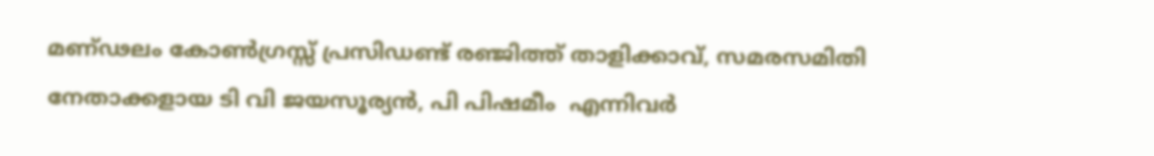മണ്ഢലം കോൺഗ്രസ്സ് പ്രസിഡണ്ട് രഞ്ജിത്ത് താളിക്കാവ്, സമരസമിതി നേതാക്കളായ ടി വി ജയസൂര്യൻ, പി പിഷമീം  എന്നിവർ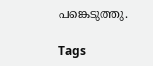പങ്കെടുത്തു.

Tags